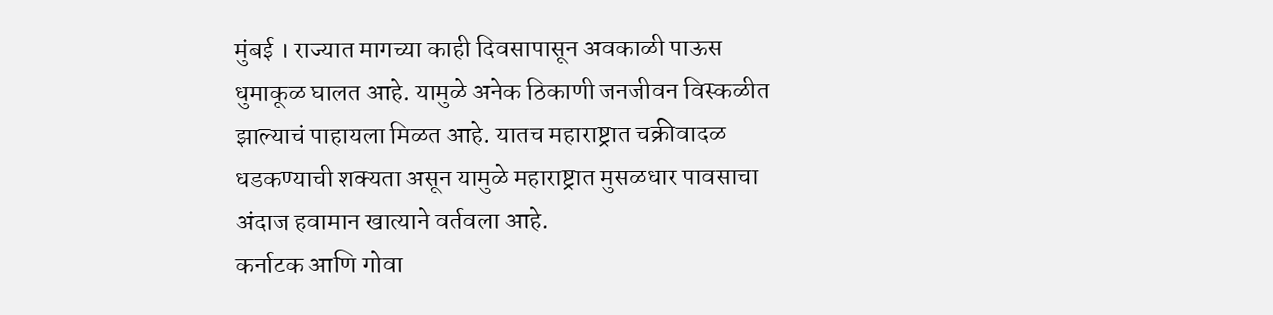मुंबई । राज्यात मागच्या काही दिवसापासून अवकाळी पाऊस धुमाकूळ घालत आहे. यामुळे अनेक ठिकाणी जनजीवन विस्कळीत झाल्याचं पाहायला मिळत आहे. यातच महाराष्ट्रात चक्रीवादळ धडकण्याची शक्यता असून यामुळे महाराष्ट्रात मुसळधार पावसाचा अंदाज हवामान खात्याने वर्तवला आहे.
कर्नाटक आणि गोवा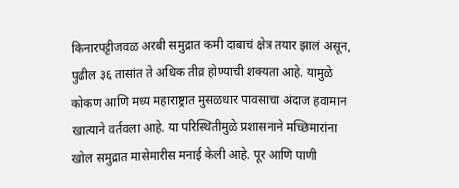किनारपट्टीजवळ अरबी समुद्रात कमी दाबाचं क्षेत्र तयार झालं असून, पुढील ३६ तासांत ते अधिक तीव्र होण्याची शक्यता आहे. यामुळे कोकण आणि मध्य महाराष्ट्रात मुसळधार पावसाचा अंदाज हवामान खात्याने वर्तवला आहे. या परिस्थितीमुळे प्रशासनाने मच्छिमारांना खोल समुद्रात मासेमारीस मनाई केली आहे. पूर आणि पाणी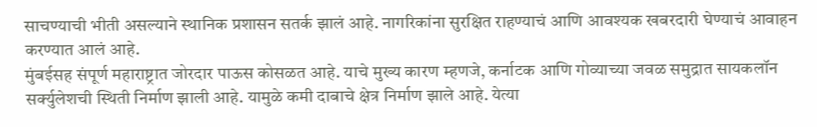साचण्याची भीती असल्याने स्थानिक प्रशासन सतर्क झालं आहे. नागरिकांना सुरक्षित राहण्याचं आणि आवश्यक खबरदारी घेण्याचं आवाहन करण्यात आलं आहे.
मुंबईसह संपूर्ण महाराष्ट्रात जोरदार पाऊस कोसळत आहे. याचे मुख्य कारण म्हणजे, कर्नाटक आणि गोव्याच्या जवळ समुद्रात सायकलॉन सर्क्युलेशची स्थिती निर्माण झाली आहे. यामुळे कमी दाबाचे क्षेत्र निर्माण झाले आहे. येत्या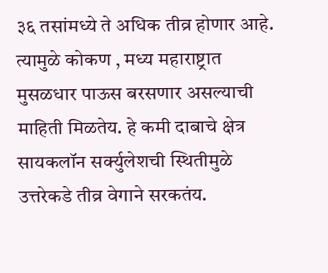३६ तसांमध्ये ते अधिक तीव्र होणार आहे. त्यामुळे कोकण , मध्य महाराष्ट्रात मुसळधार पाऊस बरसणार असल्याची माहिती मिळतेय. हे कमी दाबाचे क्षेत्र सायकलॉन सर्क्युलेशची स्थितीमुळे उत्तरेकडे तीव्र वेगाने सरकतंय.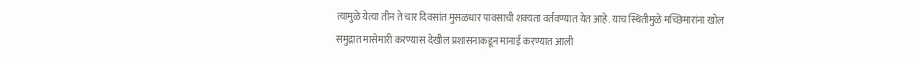त्यामुळे येत्या तीन ते चार दिवसांत मुसळधार पावसाची शक्यता वर्तवण्यात येत आहे. याच स्थितीमुळे मच्छिमारांना खोल समुद्रात मासेमारी करण्यास देखील प्रशासनाकडून मानाई करण्यात आली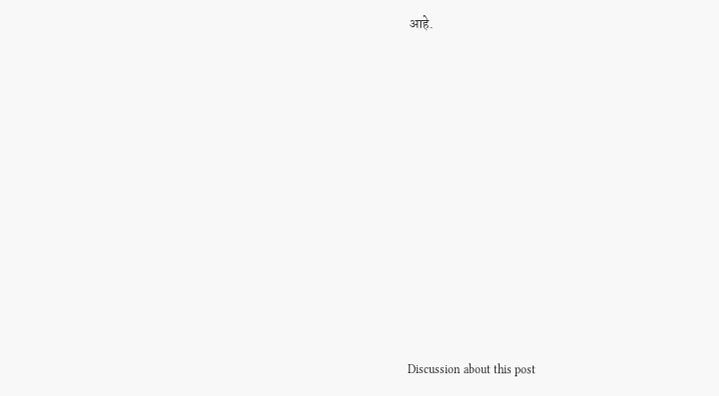आहे.















Discussion about this post